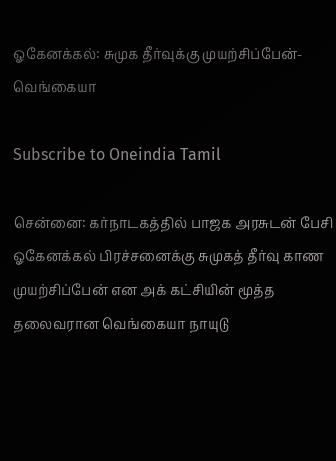ஓகேனக்கல்: சுமுக தீர்வுக்கு முயற்சிப்பேன்-வெங்கையா

Subscribe to Oneindia Tamil

சென்னை: கர்நாடகத்தில் பாஜக அரசுடன் பேசி ஓகேனக்கல் பிரச்சனைக்கு சுமுகத் தீர்வு காண முயற்சிப்பேன் என அக் கட்சியின் மூத்த தலைவரான வெங்கையா நாயுடு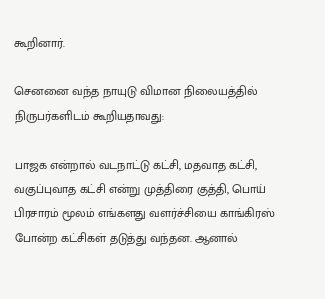கூறினார்.

செனனை வந்த நாயுடு விமான நிலையத்தில் நிருபர்களிடம் கூறியதாவது:

பாஜக என்றால் வடநாட்டு கட்சி, மதவாத கட்சி, வகுப்புவாத கட்சி என்று முத்திரை குத்தி, பொய் பிரசாரம் மூலம் எங்களது வளர்ச்சியை காங்கிரஸ் போன்ற கட்சிகள் தடுத்து வந்தன. ஆனால்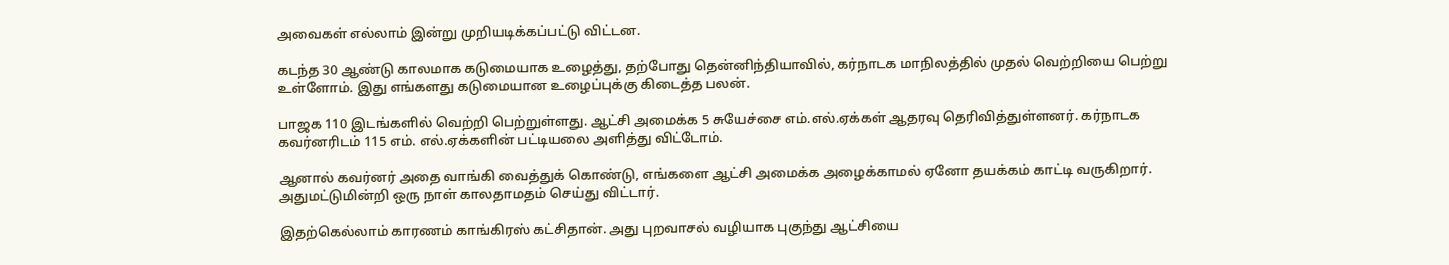அவைகள் எல்லாம் இன்று முறியடிக்கப்பட்டு விட்டன.

கடந்த 30 ஆண்டு காலமாக கடுமையாக உழைத்து, தற்போது தென்னிந்தியாவில், கர்நாடக மாநிலத்தில் முதல் வெற்றியை பெற்று உள்ளோம். இது எங்களது கடுமையான உழைப்புக்கு கிடைத்த பலன்.

பாஜக 110 இடங்களில் வெற்றி பெற்றுள்ளது. ஆட்சி அமைக்க 5 சுயேச்சை எம்.எல்.ஏக்கள் ஆதரவு தெரிவித்துள்ளனர். கர்நாடக கவர்னரிடம் 115 எம். எல்.ஏக்களின் பட்டியலை அளித்து விட்டோம்.

ஆனால் கவர்னர் அதை வாங்கி வைத்துக் கொண்டு, எங்களை ஆட்சி அமைக்க அழைக்காமல் ஏனோ தயக்கம் காட்டி வருகிறார். அதுமட்டுமின்றி ஒரு நாள் காலதாமதம் செய்து விட்டார்.

இதற்கெல்லாம் காரணம் காங்கிரஸ் கட்சிதான். அது புறவாசல் வழியாக புகுந்து ஆட்சியை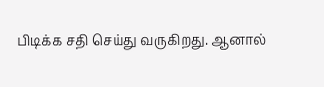பிடிக்க சதி செய்து வருகிறது. ஆனால்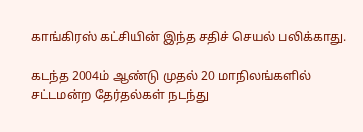காங்கிரஸ் கட்சியின் இந்த சதிச் செயல் பலிக்காது.

கடந்த 2004ம் ஆண்டு முதல் 20 மாநிலங்களில் சட்டமன்ற தேர்தல்கள் நடந்து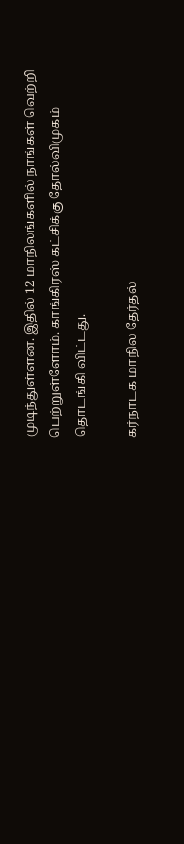முடிந்துள்ளன. இதில் 12 மாநிலங்களில் நாங்கள் வெற்றி பெற்றுள்ளோம். காங்கிரஸ் கட்சிக்கு தோல்விமுகம் தொடங்கி விட்டது.

கர்நாடக மாநில தேர்தல்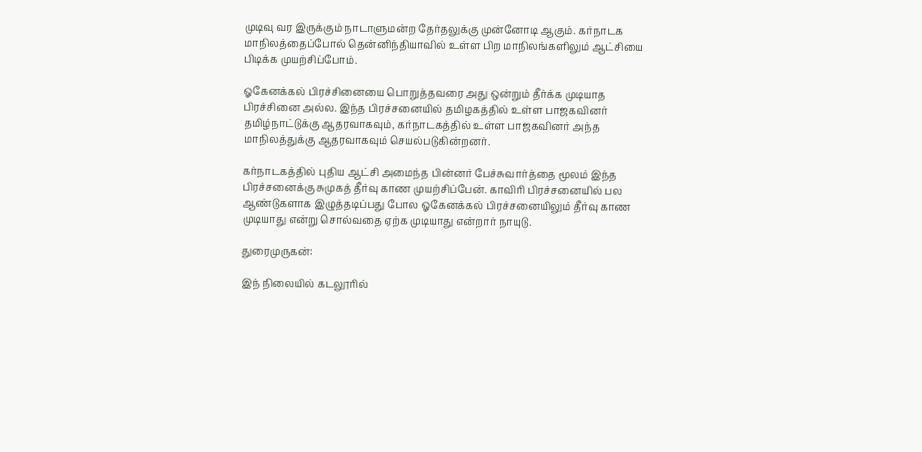முடிவு வர இருக்கும் நாடாளுமன்ற தேர்தலுக்கு முன்னோடி ஆகும். கர்நாடக மாநிலத்தைப்போல் தென்னிந்தியாவில் உள்ள பிற மாநிலங்களிலும் ஆட்சியை பிடிக்க முயற்சிப்போம்.

ஓகேனக்கல் பிரச்சினையை பொறுத்தவரை அது ஒன்றும் தீர்க்க முடியாத பிரச்சினை அல்ல. இந்த பிரச்சனையில் தமிழகத்தில் உள்ள பாஜகவினர் தமிழ்நாட்டுக்கு ஆதரவாகவும், கர்நாடகத்தில் உள்ள பாஜகவினர் அந்த மாநிலத்துக்கு ஆதரவாகவும் செயல்படுகின்றனர்.

கர்நாடகத்தில் புதிய ஆட்சி அமைந்த பின்னர் பேச்சுவார்த்தை மூலம் இந்த பிரச்சனைக்கு சுமுகத் தீர்வு காண முயற்சிப்பேன். காவிரி பிரச்சனையில் பல ஆண்டுகளாக இழுத்தடிப்பது போல ஓகேனக்கல் பிரச்சனையிலும் தீர்வு காண முடியாது என்று சொல்வதை ஏற்க முடியாது என்றார் நாயுடு.

துரைமுருகன்:

இந் நிலையில் கடலூரில்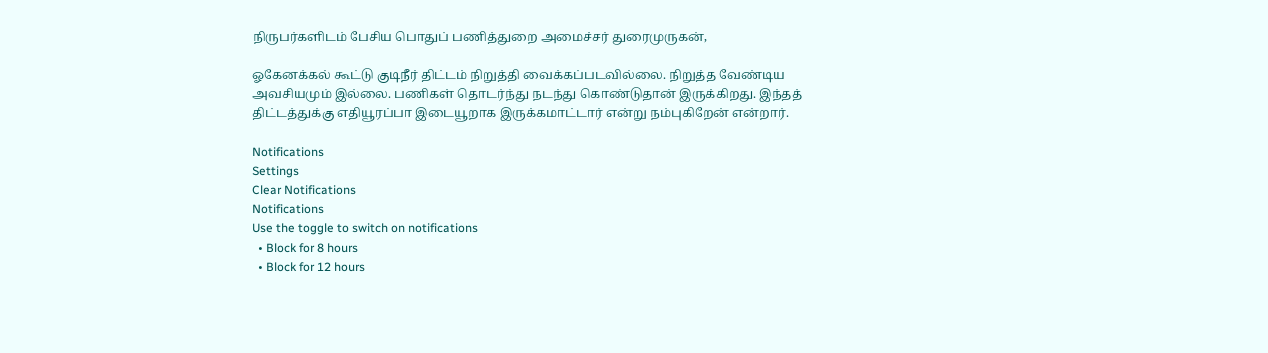நிருபர்களிடம் பேசிய பொதுப் பணித்துறை அமைச்சர் துரைமுருகன்,

ஓகேனக்கல் கூட்டு குடிநீர் திட்டம் நிறுத்தி வைக்கப்படவில்லை. நிறுத்த வேண்டிய அவசியமும் இல்லை. பணிகள் தொடர்ந்து நடந்து கொண்டுதான் இருக்கிறது. இந்தத் திட்டத்துக்கு எதியூரப்பா இடையூறாக இருக்கமாட்டார் என்று நம்புகிறேன் என்றார்.

Notifications
Settings
Clear Notifications
Notifications
Use the toggle to switch on notifications
  • Block for 8 hours
  • Block for 12 hours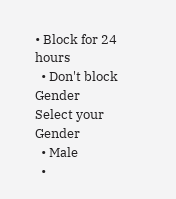• Block for 24 hours
  • Don't block
Gender
Select your Gender
  • Male
  •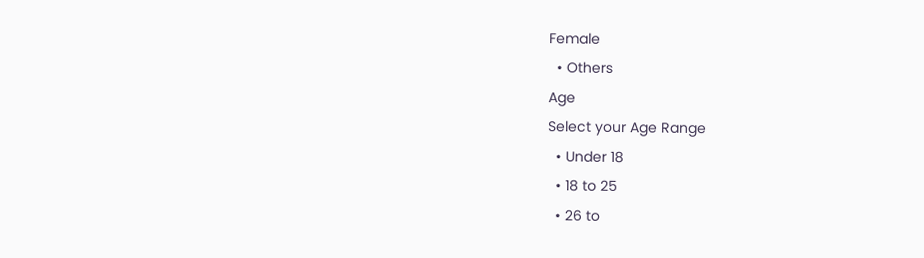Female
  • Others
Age
Select your Age Range
  • Under 18
  • 18 to 25
  • 26 to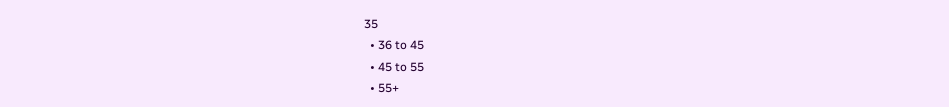35
  • 36 to 45
  • 45 to 55
  • 55+